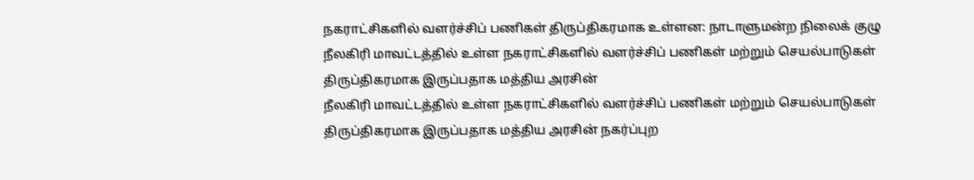நகராட்சிகளில் வளர்ச்சிப் பணிகள் திருப்திகரமாக உள்ளன: நாடாளுமன்ற நிலைக் குழு
நீலகிரி மாவட்டத்தில் உள்ள நகராட்சிகளில் வளர்ச்சிப் பணிகள் மற்றும் செயல்பாடுகள் திருப்திகரமாக இருப்பதாக மத்திய அரசின்
நீலகிரி மாவட்டத்தில் உள்ள நகராட்சிகளில் வளர்ச்சிப் பணிகள் மற்றும் செயல்பாடுகள் திருப்திகரமாக இருப்பதாக மத்திய அரசின் நகர்ப்புற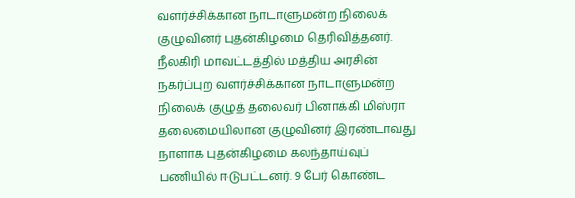வளர்ச்சிக்கான நாடாளுமன்ற நிலைக் குழுவினர் புதன்கிழமை தெரிவித்தனர்.
நீலகிரி மாவட்டத்தில் மத்திய அரசின் நகர்ப்புற வளர்ச்சிக்கான நாடாளுமன்ற நிலைக் குழுத் தலைவர் பினாக்கி மிஸ்ரா தலைமையிலான குழுவினர் இரண்டாவது நாளாக புதன்கிழமை கலந்தாய்வுப் பணியில் ஈடுபட்டனர். 9 பேர் கொண்ட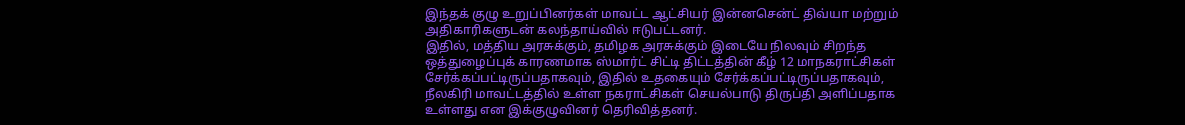இந்தக் குழு உறுப்பினர்கள் மாவட்ட ஆட்சியர் இன்னசென்ட் திவ்யா மற்றும் அதிகாரிகளுடன் கலந்தாய்வில் ஈடுபட்டனர்.
இதில், மத்திய அரசுக்கும், தமிழக அரசுக்கும் இடையே நிலவும் சிறந்த ஒத்துழைப்புக் காரணமாக ஸ்மார்ட் சிட்டி திட்டத்தின் கீழ் 12 மாநகராட்சிகள் சேர்க்கப்பட்டிருப்பதாகவும், இதில் உதகையும் சேர்க்கப்பட்டிருப்பதாகவும், நீலகிரி மாவட்டத்தில் உள்ள நகராட்சிகள் செயல்பாடு திருப்தி அளிப்பதாக உள்ளது என இக்குழுவினர் தெரிவித்தனர்.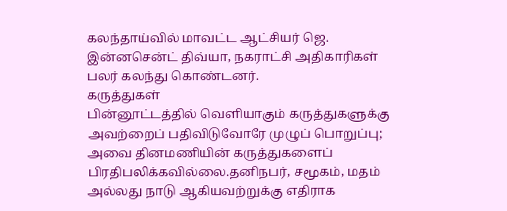கலந்தாய்வில் மாவட்ட ஆட்சியர் ஜெ. இன்னசென்ட் திவ்யா, நகராட்சி அதிகாரிகள் பலர் கலந்து கொண்டனர்.
கருத்துகள்
பின்னூட்டத்தில் வெளியாகும் கருத்துகளுக்கு அவற்றைப் பதிவிடுவோரே முழுப் பொறுப்பு; அவை தினமணியின் கருத்துகளைப் பிரதிபலிக்கவில்லை.தனிநபர், சமூகம், மதம் அல்லது நாடு ஆகியவற்றுக்கு எதிராக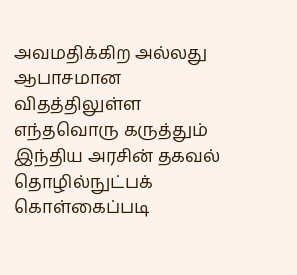அவமதிக்கிற அல்லது ஆபாசமான விதத்திலுள்ள எந்தவொரு கருத்தும் இந்திய அரசின் தகவல் தொழில்நுட்பக் கொள்கைப்படி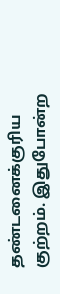தண்டனைக்குரிய குற்றம். இதுபோன்ற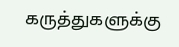கருத்துகளுக்கு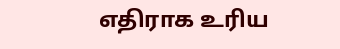எதிராக உரிய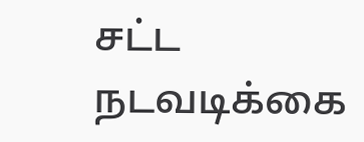சட்ட நடவடிக்கை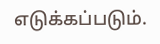எடுக்கப்படும்.